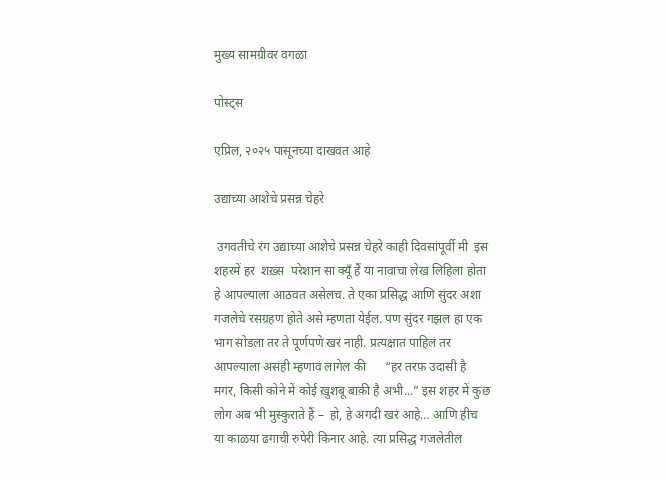मुख्य सामग्रीवर वगळा

पोस्ट्स

एप्रिल, २०२५ पासूनच्या दाखवत आहे

उद्याच्या आशेचे प्रसन्न चेहरे

 उगवतीचे रंग उद्याच्या आशेचे प्रसन्न चेहरे काही दिवसांपूर्वी मी  इस शहरमें हर  शख़्स  परेशान सा क्यूँ हैं या नावाचा लेख लिहिला होता हे आपल्याला आठवत असेलच. ते एका प्रसिद्ध आणि सुंदर अशा गजलेचे रसग्रहण होते असे म्हणता येईल. पण सुंदर गझल हा एक भाग सोडला तर ते पूर्णपणे खरं नाही. प्रत्यक्षात पाहिलं तर आपल्याला असंही म्हणावं लागेल की      “हर तरफ़ उदासी है मगर, किसी कोने में कोई ख़ुशबू बाक़ी है अभी...” इस शहर में कुछ लोग अब भी मुस्कुराते हैं –  हो, हे अगदी खरं आहे… आणि हीच या काळया ढगाची रुपेरी किनार आहे. त्या प्रसिद्ध गजलेतील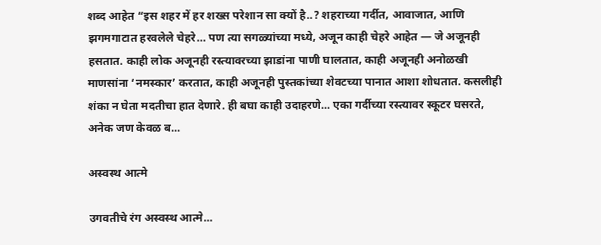शब्द आहेत “इस शहर में हर शख्स परेशान सा क्यों है..? शहराच्या गर्दीत, आवाजात, आणि झगमगाटात हरवलेले चेहरे… पण त्या सगळ्यांच्या मध्ये, अजून काही चेहरे आहेत — जे अजूनही हसतात. काही लोक अजूनही रस्त्यावरच्या झाडांना पाणी घालतात, काही अजूनही अनोळखी माणसांना ‘नमस्कार’ करतात, काही अजूनही पुस्तकांच्या शेवटच्या पानात आशा शोधतात. कसलीही शंका न घेता मदतीचा हात देणारे. ही बघा काही उदाहरणे... एका गर्दीच्या रस्त्यावर स्कूटर घसरते, अनेक जण केवळ ब...

अस्वस्थ आत्मे

उगवतीचे रंग अस्वस्थ आत्मे...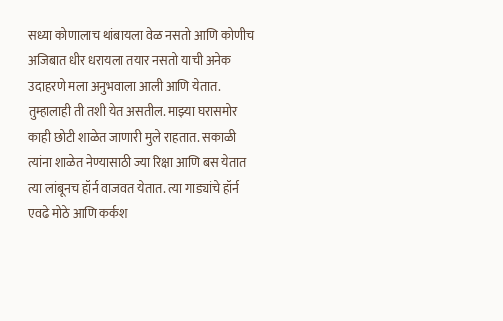सध्या कोणालाच थांबायला वेळ नसतो आणि कोणीच अजिबात धीर धरायला तयार नसतो याची अनेक उदाहरणे मला अनुभवाला आली आणि येतात. तुम्हालाही ती तशी येत असतील. माझ्या घरासमोर काही छोटी शाळेत जाणारी मुले राहतात. सकाळी त्यांना शाळेत नेण्यासाठी ज्या रिक्षा आणि बस येतात त्या लांबूनच हॉर्न वाजवत येतात. त्या गाड्यांचे हॉर्न एवढे मोठे आणि कर्कश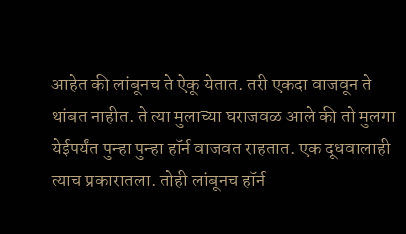आहेत की लांबूनच ते ऐकू येतात. तरी एकदा वाजवून ते थांबत नाहीत. ते त्या मुलाच्या घराजवळ आले की तो मुलगा येईपर्यंत पुन्हा पुन्हा हॉर्न वाजवत राहतात. एक दूधवालाही त्याच प्रकारातला. तोही लांबूनच हॉर्न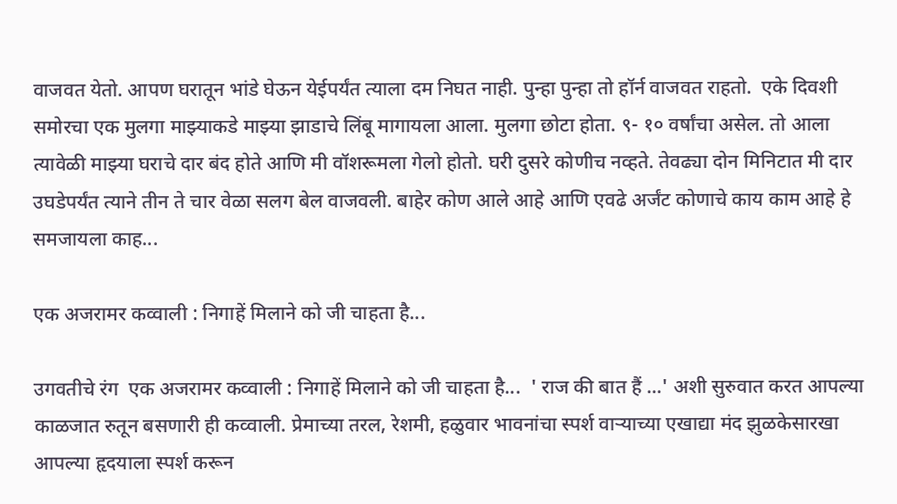वाजवत येतो. आपण घरातून भांडे घेऊन येईपर्यंत त्याला दम निघत नाही. पुन्हा पुन्हा तो हॉर्न वाजवत राहतो.  एके दिवशी समोरचा एक मुलगा माझ्याकडे माझ्या झाडाचे लिंबू मागायला आला. मुलगा छोटा होता. ९- १० वर्षांचा असेल. तो आला त्यावेळी माझ्या घराचे दार बंद होते आणि मी वॉशरूमला गेलो होतो. घरी दुसरे कोणीच नव्हते. तेवढ्या दोन मिनिटात मी दार उघडेपर्यंत त्याने तीन ते चार वेळा सलग बेल वाजवली. बाहेर कोण आले आहे आणि एवढे अर्जंट कोणाचे काय काम आहे हे समजायला काह...

एक अजरामर कव्वाली : निगाहें मिलाने को जी चाहता है...

उगवतीचे रंग  एक अजरामर कव्वाली : निगाहें मिलाने को जी चाहता है...  ' राज की बात हैं ...' अशी सुरुवात करत आपल्या काळजात रुतून बसणारी ही कव्वाली. प्रेमाच्या तरल, रेशमी, हळुवार भावनांचा स्पर्श वाऱ्याच्या एखाद्या मंद झुळकेसारखा आपल्या हृदयाला स्पर्श करून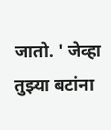जातो. ' जेव्हा तुझ्या बटांना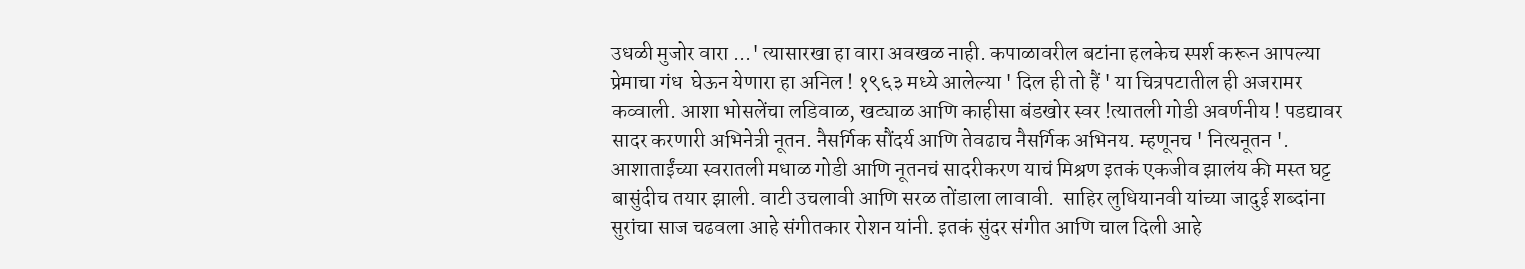उधळी मुजोर वारा ...' त्यासारखा हा वारा अवखळ नाही. कपाळावरील बटांना हलकेच स्पर्श करून आपल्या प्रेमाचा गंध  घेऊन येणारा हा अनिल ! १९६३ मध्ये आलेल्या ' दिल ही तो हैं ' या चित्रपटातील ही अजरामर कव्वाली. आशा भोसलेंचा लडिवाळ, खट्याळ आणि काहीसा बंडखोर स्वर !त्यातली गोडी अवर्णनीय ! पडद्यावर सादर करणारी अभिनेत्री नूतन. नैसर्गिक सौंदर्य आणि तेवढाच नैसर्गिक अभिनय. म्हणूनच ' नित्यनूतन '. आशाताईंच्या स्वरातली मधाळ गोडी आणि नूतनचं सादरीकरण याचं मिश्रण इतकं एकजीव झालंय की मस्त घट्ट बासुंदीच तयार झाली. वाटी उचलावी आणि सरळ तोंडाला लावावी.  साहिर लुधियानवी यांच्या जादुई शब्दांना सुरांचा साज चढवला आहे संगीतकार रोशन यांनी. इतकं सुंदर संगीत आणि चाल दिली आहे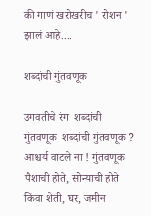की गाणं खरोखरीच ' रोशन ' झालं आहे....

शब्दांची गुंतवणूक

उगवतीचे रंग  शब्दांची गुंतवणूक  शब्दांची गुंतवणूक ? आश्चर्य वाटले ना ! गुंतवणूक पैशाची होते, सोन्याची होते किंवा शेती, घर, जमीन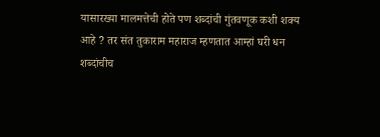यासारख्या मालमत्तेची होते पण शब्दांची गुंतवणूक कशी शक्य आहे ? तर संत तुकाराम महाराज म्हणतात आम्हां घरी धन शब्दांचीच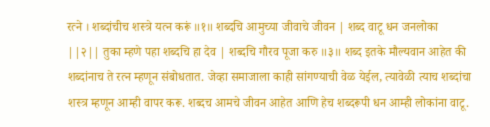रत्ने । शब्दांचीच शस्त्रे यत्न करूं ॥१॥ शब्दचि आमुच्या जीवाचे जीवन | शब्द वाटू धन जनलोका ||२|| तुका म्हणे पहा शब्दचि हा देव | शब्दचि गौरव पूजा करु ॥३॥ शब्द इतके मौल्यवान आहेत की शब्दांनाच ते रत्न म्हणून संबोधतात. जेव्हा समाजाला काही सांगण्याची वेळ येईल, त्यावेळी त्याच शब्दांचा शस्त्र म्हणून आम्ही वापर करू. शब्दच आमचे जीवन आहेत आणि हेच शब्दरूपी धन आम्ही लोकांना वाटू.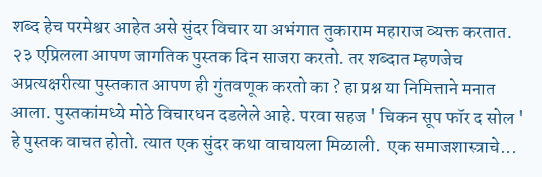शब्द हेच परमेश्वर आहेत असे सुंदर विचार या अभंगात तुकाराम महाराज व्यक्त करतात. २३ एप्रिलला आपण जागतिक पुस्तक दिन साजरा करतो. तर शब्दात म्हणजेच अप्रत्यक्षरीत्या पुस्तकात आपण ही गुंतवणूक करतो का ? हा प्रश्न या निमित्ताने मनात आला. पुस्तकांमध्ये मोठे विचारधन दडलेले आहे. परवा सहज ' चिकन सूप फॉर द सोल ' हे पुस्तक वाचत होतो. त्यात एक सुंदर कथा वाचायला मिळाली.  एक समाजशास्त्राचे...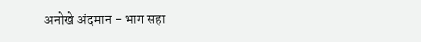अनोखे अंदमान - भाग सहा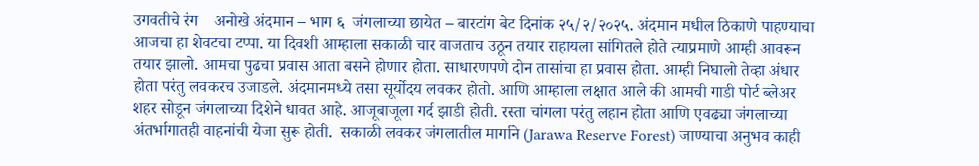उगवतीचे रंग    अनोखे अंदमान – भाग ६  जंगलाच्या छायेत – बारटांग बेट दिनांक २५/२/२०२५. अंदमान मधील ठिकाणे पाहण्याचा आजचा हा शेवटचा टप्पा. या दिवशी आम्हाला सकाळी चार वाजताच उठून तयार राहायला सांगितले होते त्याप्रमाणे आम्ही आवरून तयार झालो. आमचा पुढचा प्रवास आता बसने होणार होता. साधारणपणे दोन तासांचा हा प्रवास होता. आम्ही निघालो तेव्हा अंधार होता परंतु लवकरच उजाडले. अंदमानमध्ये तसा सूर्योदय लवकर होतो. आणि आम्हाला लक्षात आले की आमची गाडी पोर्ट ब्लेअर शहर सोडून जंगलाच्या दिशेने धावत आहे. आजूबाजूला गर्द झाडी होती. रस्ता चांगला परंतु लहान होता आणि एवढ्या जंगलाच्या अंतर्भागातही वाहनांची येजा सुरू होती.  सकाळी लवकर जंगलातील मार्गाने (Jarawa Reserve Forest) जाण्याचा अनुभव काही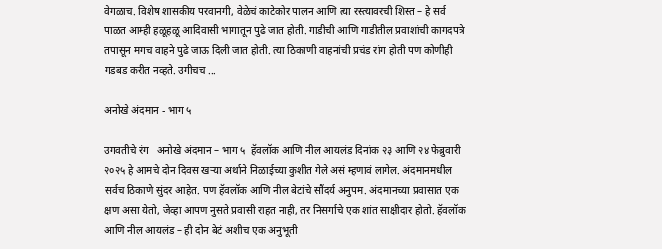वेगळाच. विशेष शासकीय परवानगी, वेळेचं काटेकोर पालन आणि त्या रस्त्यावरची शिस्त – हे सर्व पाळत आम्ही हळूहळू आदिवासी भागातून पुढे जात होती. गाडीची आणि गाडीतील प्रवाशांची कागदपत्रे तपासून मगच वाहने पुढे जाऊ दिली जात होती. त्या ठिकाणी वाहनांची प्रचंड रांग होती पण कोणीही गडबड करीत नव्हते. उगीचच ...

अनोखे अंदमान - भाग ५

उगवतीचे रंग   अनोखे अंदमान – भाग ५  हॅवलॉक आणि नील आयलंड दिनांक २३ आणि २४ फेब्रुवारी २०२५ हे आमचे दोन दिवस खऱ्या अर्थाने निळाईच्या कुशीत गेले असं म्हणावं लागेल. अंदमानमधील सर्वच ठिकाणे सुंदर आहेत. पण हॅवलॉक आणि नील बेटांचे सौंदर्य अनुपम. अंदमानच्या प्रवासात एक क्षण असा येतो, जेव्हा आपण नुसते प्रवासी राहत नाही, तर निसर्गाचे एक शांत साक्षीदार होतो. हॅवलॉक आणि नील आयलंड – ही दोन बेटं अशीच एक अनुभूती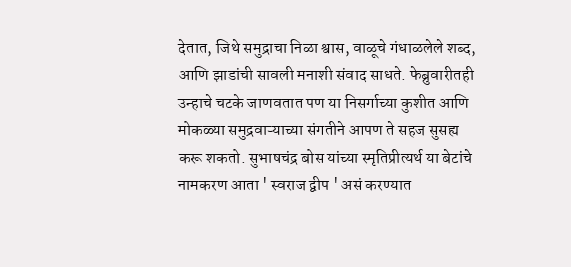देतात, जिथे समुद्राचा निळा श्वास, वाळूचे गंधाळलेले शब्द, आणि झाडांची सावली मनाशी संवाद साधते. फेब्रुवारीतही उन्हाचे चटके जाणवतात पण या निसर्गाच्या कुशीत आणि मोकळ्या समुद्रवाऱ्याच्या संगतीने आपण ते सहज सुसह्य करू शकतो. सुभाषचंद्र बोस यांच्या स्मृतिप्रीत्यर्थ या बेटांचे नामकरण आता ' स्वराज द्वीप ' असं करण्यात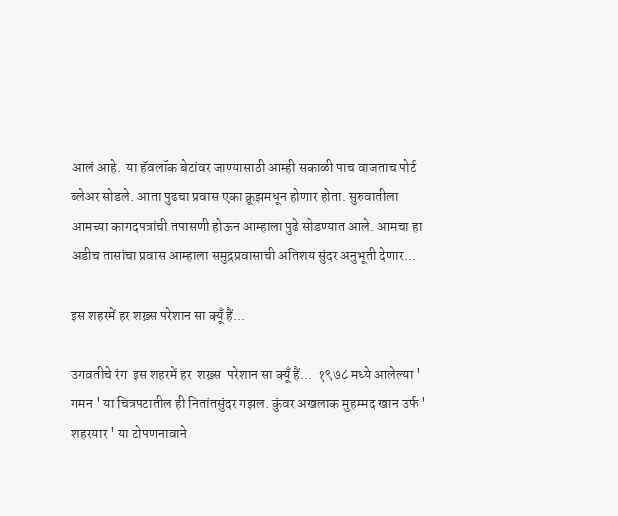आलं आहे.  या हॅवलॉक बेटांवर जाण्यासाठी आम्ही सकाळी पाच वाजताच पोर्ट ब्लेअर सोडले. आता पुढचा प्रवास एका क्रूझमधून होणार होता. सुरुवातीला आमच्या कागदपत्रांची तपासणी होऊन आम्हाला पुढे सोडण्यात आले. आमचा हा अडीच तासांचा प्रवास आम्हाला समुद्रप्रवासाची अतिशय सुंदर अनुभूती देणार...

इस शहरमें हर शख़्स परेशान सा क्यूँ हैं...

उगवतीचे रंग  इस शहरमें हर  शख़्स  परेशान सा क्यूँ हैं...  १९७८ मध्ये आलेल्या ' गमन ' या चित्रपटातील ही नितांतसुंदर गझल. कुंवर अखलाक मुहम्मद खान उर्फ ' शहरयार ' या टोपणनावाने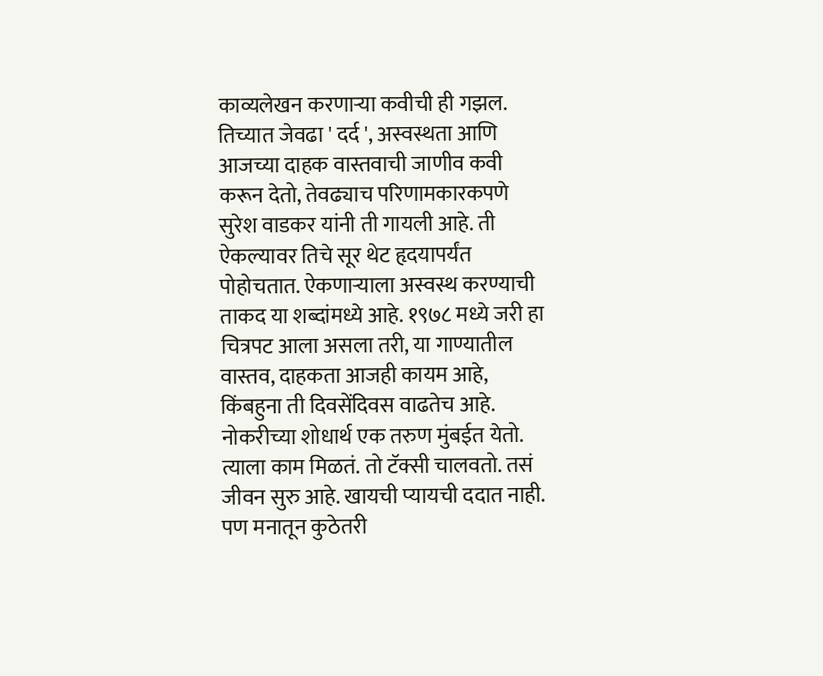काव्यलेखन करणाऱ्या कवीची ही गझल. तिच्यात जेवढा ' दर्द ', अस्वस्थता आणि आजच्या दाहक वास्तवाची जाणीव कवी करून देतो, तेवढ्याच परिणामकारकपणे सुरेश वाडकर यांनी ती गायली आहे. ती ऐकल्यावर तिचे सूर थेट हृदयापर्यंत पोहोचतात. ऐकणाऱ्याला अस्वस्थ करण्याची ताकद या शब्दांमध्ये आहे. १९७८ मध्ये जरी हा चित्रपट आला असला तरी, या गाण्यातील वास्तव, दाहकता आजही कायम आहे, किंबहुना ती दिवसेंदिवस वाढतेच आहे.  नोकरीच्या शोधार्थ एक तरुण मुंबईत येतो. त्याला काम मिळतं. तो टॅक्सी चालवतो. तसं जीवन सुरु आहे. खायची प्यायची ददात नाही. पण मनातून कुठेतरी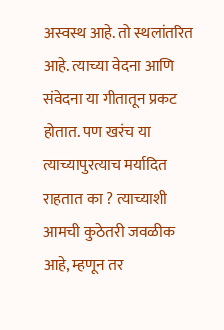अस्वस्थ आहे. तो स्थलांतरित आहे. त्याच्या वेदना आणि संवेदना या गीतातून प्रकट होतात. पण खरंच या त्याच्यापुरत्याच मर्यादित राहतात का ? त्याच्याशी आमची कुठेतरी जवळीक आहे, म्हणून तर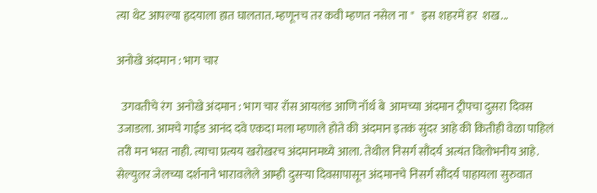त्या थेट आपल्या हृदयाला हात घालतात. म्हणूनच तर कवी म्हणत नसेल ना "   इस शहरमें हर  शख...

अनोखे अंदमान : भाग चार

  उगवतीचे रंग  अनोखे अंदमान : भाग चार रॉस आयलंड आणि नॉर्थ बे  आमच्या अंदमान ट्रीपचा दुसरा दिवस उजाडला. आमचे गाईड आनंद दवे एकदा मला म्हणाले होते की अंदमान इतकं सुंदर आहे की कितीही वेळा पाहिलं तरी मन भरत नाही. त्याचा प्रत्यय खरोखरच अंदमानमध्ये आला. तेथील निसर्ग सौंदर्य अत्यंत विलोभनीय आहे.  सेल्युलर जेलच्या दर्शनाने भारावलेले आम्ही दुसऱ्या दिवसापासून अंदमानचे निसर्ग सौंदर्य पाहायला सुरुवात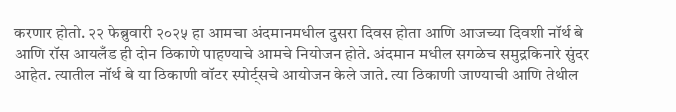करणार होतो. २२ फेब्रुवारी २०२५ हा आमचा अंदमानमधील दुसरा दिवस होता आणि आजच्या दिवशी नॉर्थ बे आणि रॉस आयलँड ही दोन ठिकाणे पाहण्याचे आमचे नियोजन होते. अंदमान मधील सगळेच समुद्रकिनारे सुंदर आहेत. त्यातील नॉर्थ बे या ठिकाणी वॉटर स्पोर्ट्सचे आयोजन केले जाते. त्या ठिकाणी जाण्याची आणि तेथील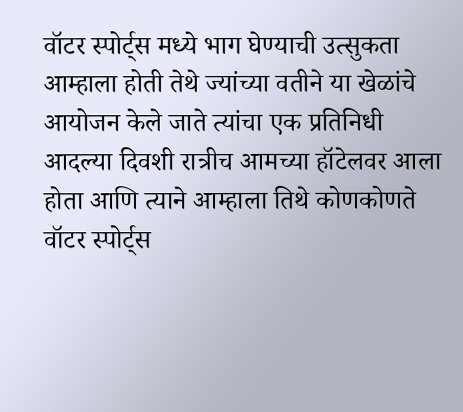वॉटर स्पोर्ट्स मध्ये भाग घेण्याची उत्सुकता आम्हाला होती तेथे ज्यांच्या वतीने या खेळांचे आयोजन केले जाते त्यांचा एक प्रतिनिधी आदल्या दिवशी रात्रीच आमच्या हॉटेलवर आला होता आणि त्याने आम्हाला तिथे कोणकोणते वॉटर स्पोर्ट्स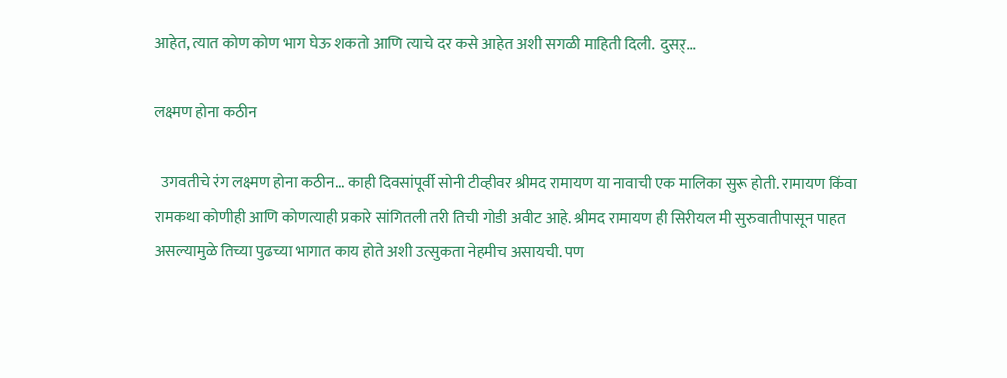आहेत, त्यात कोण कोण भाग घेऊ शकतो आणि त्याचे दर कसे आहेत अशी सगळी माहिती दिली.  दुसऱ्...

लक्ष्मण होना कठीन

  उगवतीचे रंग लक्ष्मण होना कठीन... काही दिवसांपूर्वी सोनी टीव्हीवर श्रीमद रामायण या नावाची एक मालिका सुरू होती. रामायण किंवा रामकथा कोणीही आणि कोणत्याही प्रकारे सांगितली तरी तिची गोडी अवीट आहे. श्रीमद रामायण ही सिरीयल मी सुरुवातीपासून पाहत असल्यामुळे तिच्या पुढच्या भागात काय होते अशी उत्सुकता नेहमीच असायची. पण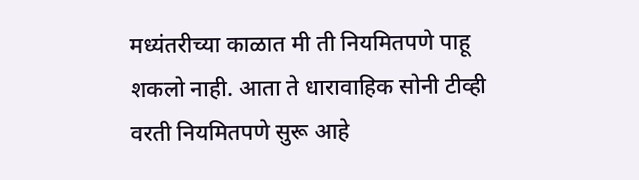मध्यंतरीच्या काळात मी ती नियमितपणे पाहू शकलो नाही. आता ते धारावाहिक सोनी टीव्ही वरती नियमितपणे सुरू आहे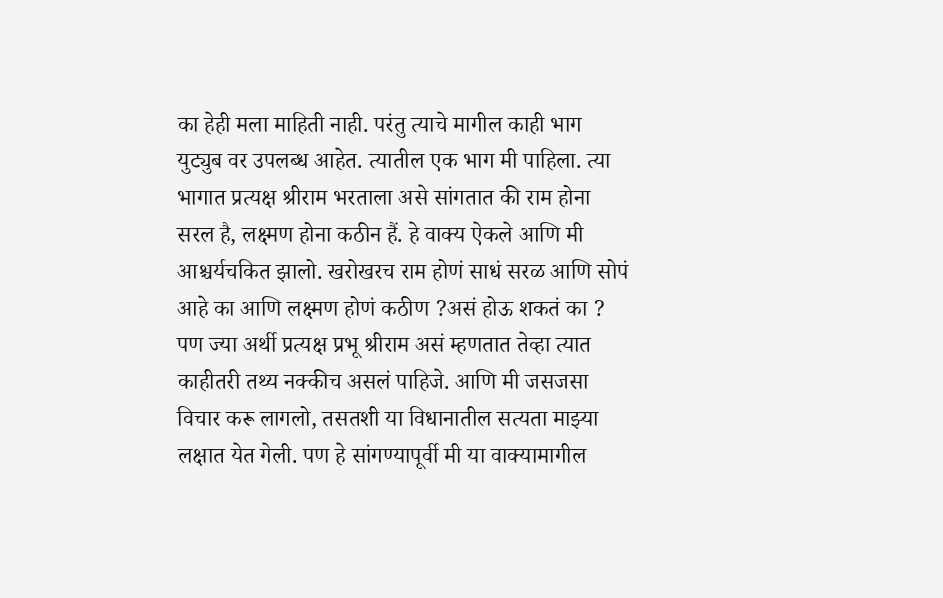का हेही मला माहिती नाही. परंतु त्याचे मागील काही भाग युट्युब वर उपलब्ध आहेत. त्यातील एक भाग मी पाहिला. त्या भागात प्रत्यक्ष श्रीराम भरताला असे सांगतात की राम होना सरल है, लक्ष्मण होना कठीन हैं. हे वाक्य ऐकले आणि मी आश्चर्यचकित झालो. खरोखरच राम होणं साधं सरळ आणि सोपं आहे का आणि लक्ष्मण होणं कठीण ?असं होऊ शकतं का ? पण ज्या अर्थी प्रत्यक्ष प्रभू श्रीराम असं म्हणतात तेव्हा त्यात काहीतरी तथ्य नक्कीच असलं पाहिजे. आणि मी जसजसा विचार करू लागलो, तसतशी या विधानातील सत्यता माझ्या लक्षात येत गेली. पण हे सांगण्यापूर्वी मी या वाक्यामागील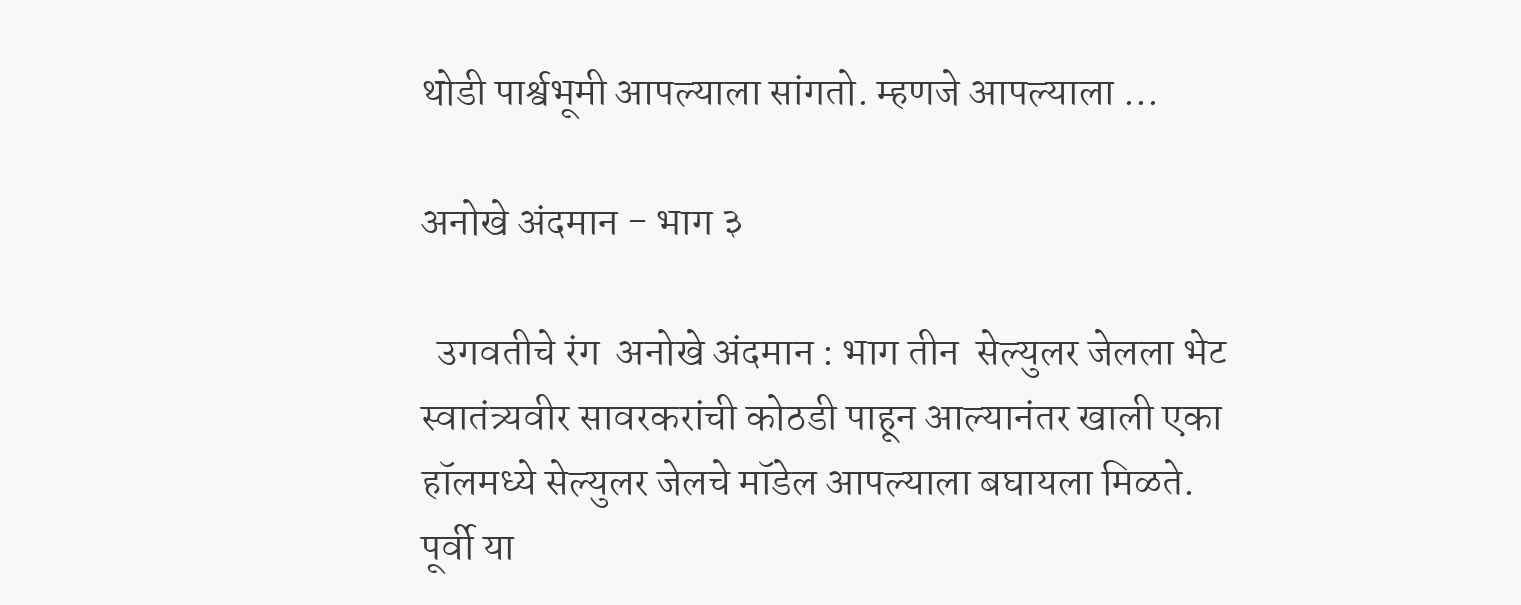थोडी पार्श्वभूमी आपल्याला सांगतो. म्हणजे आपल्याला ...

अनोखे अंदमान - भाग ३

  उगवतीचे रंग  अनोखे अंदमान : भाग तीन  सेल्युलर जेलला भेट  स्वातंत्र्यवीर सावरकरांची कोठडी पाहून आल्यानंतर खाली एका हॉलमध्ये सेल्युलर जेलचे मॉडेल आपल्याला बघायला मिळते. पूर्वी या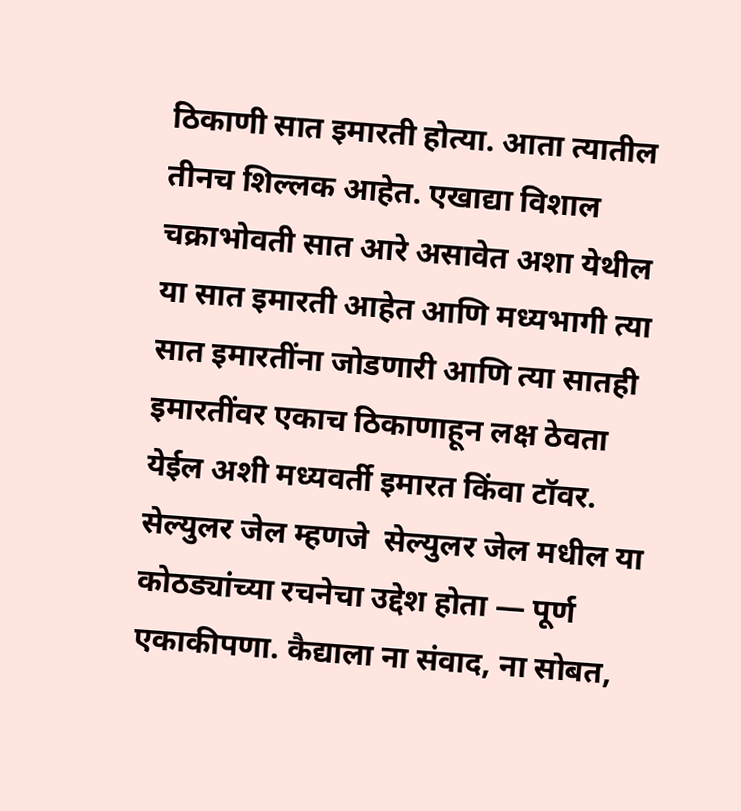ठिकाणी सात इमारती होत्या. आता त्यातील तीनच शिल्लक आहेत. एखाद्या विशाल चक्राभोवती सात आरे असावेत अशा येथील या सात इमारती आहेत आणि मध्यभागी त्या सात इमारतींना जोडणारी आणि त्या सातही इमारतींवर एकाच ठिकाणाहून लक्ष ठेवता येईल अशी मध्यवर्ती इमारत किंवा टॉवर. सेल्युलर जेल म्हणजे  सेल्युलर जेल मधील या कोठड्यांच्या रचनेचा उद्देश होता — पूर्ण एकाकीपणा. कैद्याला ना संवाद, ना सोबत,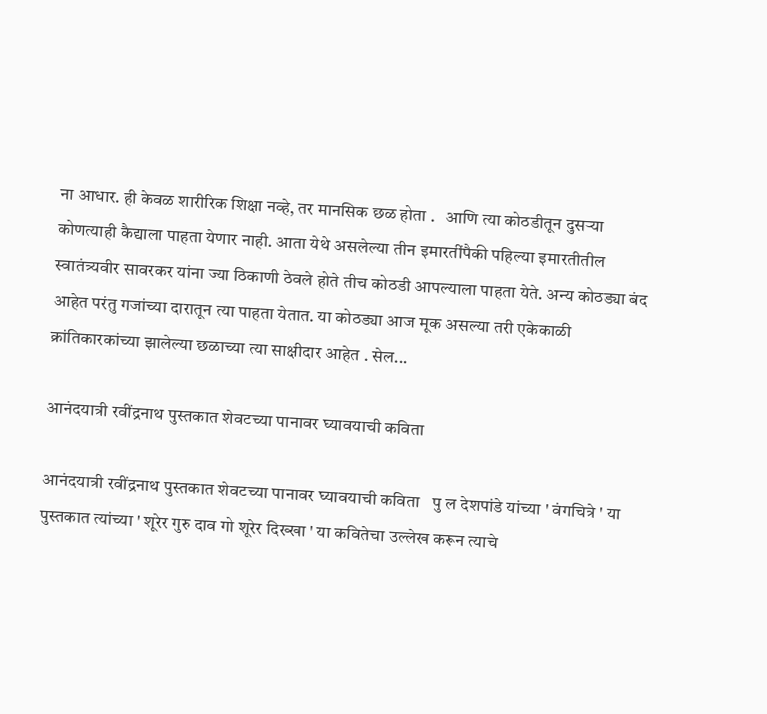ना आधार. ही केवळ शारीरिक शिक्षा नव्हे, तर मानसिक छळ होता .   आणि त्या कोठडीतून दुसऱ्या कोणत्याही कैद्याला पाहता येणार नाही. आता येथे असलेल्या तीन इमारतींपैकी पहिल्या इमारतीतील स्वातंत्र्यवीर सावरकर यांना ज्या ठिकाणी ठेवले होते तीच कोठडी आपल्याला पाहता येते. अन्य कोठड्या बंद आहेत परंतु गजांच्या दारातून त्या पाहता येतात. या कोठड्या आज मूक असल्या तरी एकेकाळी क्रांतिकारकांच्या झालेल्या छळाच्या त्या साक्षीदार आहेत . सेल...

आनंदयात्री रवींद्रनाथ पुस्तकात शेवटच्या पानावर घ्यावयाची कविता

आनंदयात्री रवींद्रनाथ पुस्तकात शेवटच्या पानावर घ्यावयाची कविता   पु ल देशपांडे यांच्या ' वंगचित्रे ' या पुस्तकात त्यांच्या ' शूरेर गुरु दाव गो शूरेर दिख्खा ' या कवितेचा उल्लेख करून त्याचे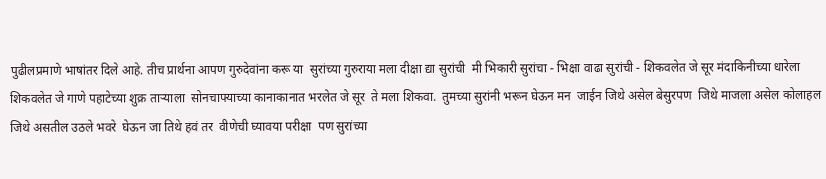पुढीलप्रमाणे भाषांतर दिले आहे. तीच प्रार्थना आपण गुरुदेवांना करू या  सुरांच्या गुरुराया मला दीक्षा द्या सुरांची  मी भिकारी सुरांचा - भिक्षा वाढा सुरांची - शिकवलेत जे सूर मंदाकिनीच्या धारेला  शिकवलेत जे गाणे पहाटेच्या शुक्र ताऱ्याला  सोनचाफ्याच्या कानाकानात भरलेत जे सूर  ते मला शिकवा.  तुमच्या सुरांनी भरून घेऊन मन  जाईन जिथे असेल बेसुरपण  जिथे माजला असेल कोलाहल  जिथे असतील उठले भवरे  घेऊन जा तिथे हवं तर  वीणेची घ्यावया परीक्षा  पण सुरांच्या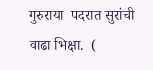गुरुराया  पदरात सुरांची वाढा भिक्षा.  (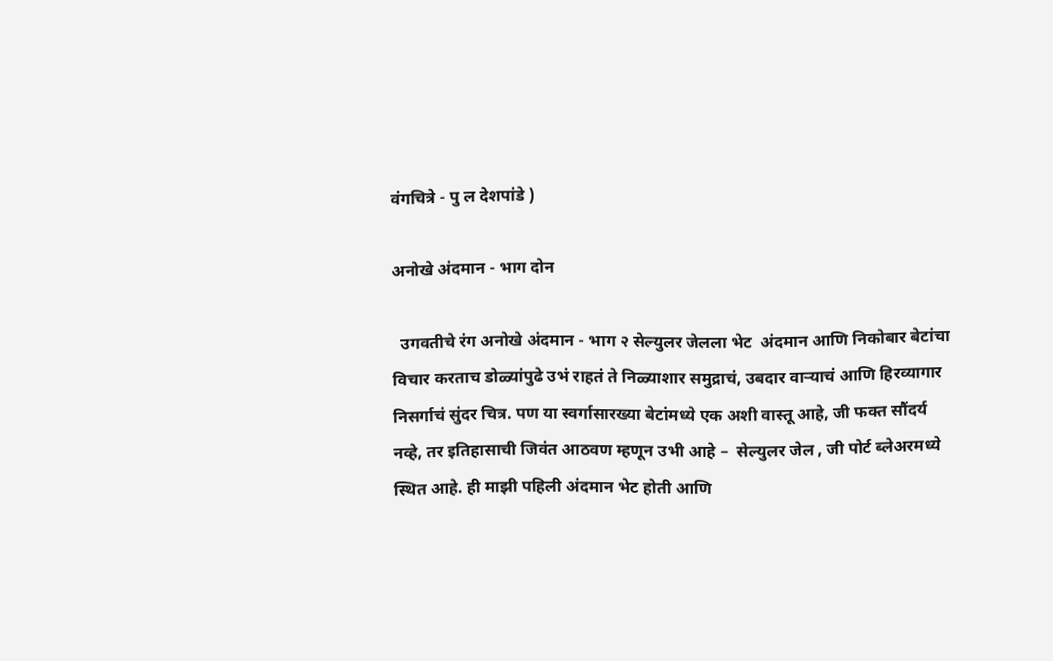वंगचित्रे - पु ल देशपांडे )

अनोखे अंदमान - भाग दोन

  उगवतीचे रंग अनोखे अंदमान - भाग २ सेल्युलर जेलला भेट  अंदमान आणि निकोबार बेटांचा विचार करताच डोळ्यांपुढे उभं राहतं ते निळ्याशार समुद्राचं, उबदार वाऱ्याचं आणि हिरव्यागार निसर्गाचं सुंदर चित्र. पण या स्वर्गासारख्या बेटांमध्ये एक अशी वास्तू आहे, जी फक्त सौंदर्य नव्हे, तर इतिहासाची जिवंत आठवण म्हणून उभी आहे –  सेल्युलर जेल , जी पोर्ट ब्लेअरमध्ये स्थित आहे. ही माझी पहिली अंदमान भेट होती आणि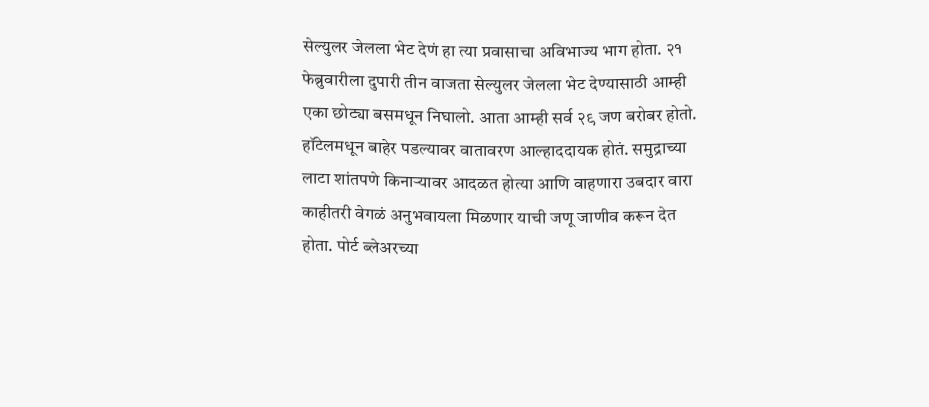सेल्युलर जेलला भेट देणं हा त्या प्रवासाचा अविभाज्य भाग होता. २१ फेब्रुवारीला दुपारी तीन वाजता सेल्युलर जेलला भेट देण्यासाठी आम्ही एका छोट्या बसमधून निघालो. आता आम्ही सर्व २९ जण बरोबर होतो. हॉटेलमधून बाहेर पडल्यावर वातावरण आल्हाददायक होतं. समुद्राच्या लाटा शांतपणे किनाऱ्यावर आदळत होत्या आणि वाहणारा उबदार वारा काहीतरी वेगळं अनुभवायला मिळणार याची जणू जाणीव करून देत होता. पोर्ट ब्लेअरच्या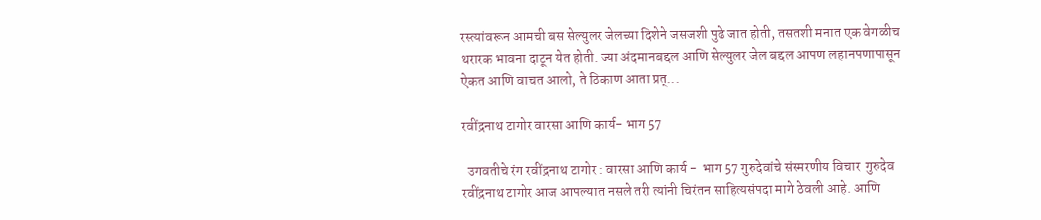रस्त्यांवरून आमची बस सेल्युलर जेलच्या दिशेने जसजशी पुढे जात होती, तसतशी मनात एक वेगळीच थरारक भावना दाटून येत होती. ज्या अंदमानबद्दल आणि सेल्युलर जेल बद्दल आपण लहानपणापासून ऐकत आणि वाचत आलो, ते ठिकाण आता प्रत्...

रवींद्रनाथ टागोर वारसा आणि कार्य- भाग 57

  उगवतीचे रंग रवींद्रनाथ टागोर : वारसा आणि कार्य -  भाग 57 गुरुदेवांचे संस्मरणीय विचार  गुरुदेव रवींद्रनाथ टागोर आज आपल्यात नसले तरी त्यांनी चिरंतन साहित्यसंपदा मागे ठेवली आहे. आणि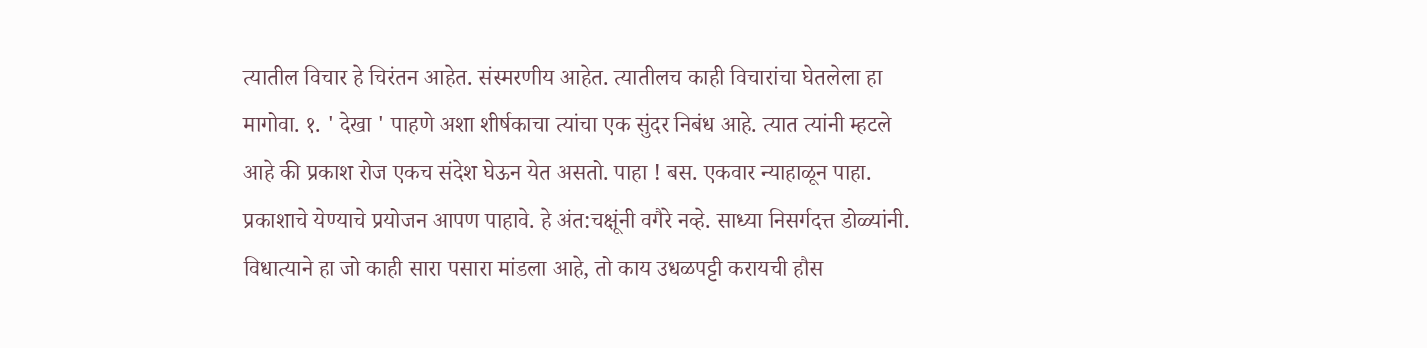त्यातील विचार हे चिरंतन आहेत. संस्मरणीय आहेत. त्यातीलच काही विचारांचा घेतलेला हा मागोवा. १. ' देखा ' पाहणे अशा शीर्षकाचा त्यांचा एक सुंदर निबंध आहे. त्यात त्यांनी म्हटले आहे की प्रकाश रोज एकच संदेश घेऊन येत असतो. पाहा ! बस. एकवार न्याहाळून पाहा. प्रकाशाचे येण्याचे प्रयोजन आपण पाहावे. हे अंत:चक्षूंनी वगैरे नव्हे. साध्या निसर्गदत्त डोळ्यांनी. विधात्याने हा जो काही सारा पसारा मांडला आहे, तो काय उधळपट्टी करायची हौस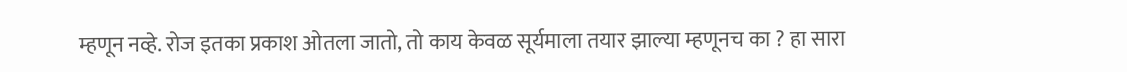म्हणून नव्हे. रोज इतका प्रकाश ओतला जातो, तो काय केवळ सूर्यमाला तयार झाल्या म्हणूनच का ? हा सारा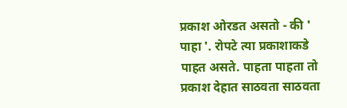प्रकाश ओरडत असतो - की ' पाहा '. रोपटे त्या प्रकाशाकडे पाहत असते. पाहता पाहता तो प्रकाश देहात साठवता साठवता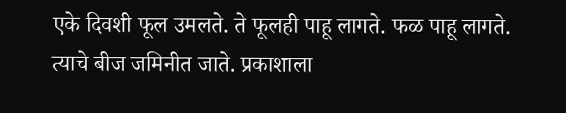एके दिवशी फूल उमलते. ते फूलही पाहू लागते. फळ पाहू लागते. त्याचे बीज जमिनीत जाते. प्रकाशाला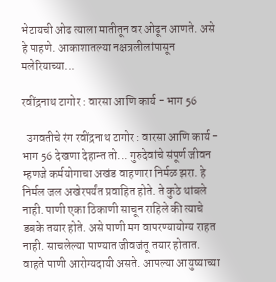भेटायची ओढ त्याला मातीतून वर ओढून आणते. असे हे पाहणे. आकाशातल्या नक्षत्रलीलांपासून मलेरियाच्या...

रवींद्रनाथ टागोर : वारसा आणि कार्य - भाग 56

  उगवतीचे रंग रवींद्रनाथ टागोर : वारसा आणि कार्य -  भाग 56 देखणा देहान्त तो... गुरुदेवांचे संपूर्ण जीवन म्हणजे कर्मयोगाचा अखंड वाहणारा निर्मळ झरा. हे निर्मल जल अखेरपर्यंत प्रवाहित होते. ते कुठे थांबले नाही. पाणी एका ठिकाणी साचून राहिले की त्याचे डबके तयार होते. असे पाणी मग वापरण्यायोग्य राहत नाही. साचलेल्या पाण्यात जीवजंतू तयार होतात. वाहते पाणी आरोग्यदायी असते. आपल्या आयुष्याच्या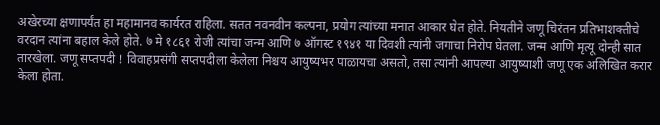अखेरच्या क्षणापर्यंत हा महामानव कार्यरत राहिला. सतत नवनवीन कल्पना, प्रयोग त्यांच्या मनात आकार घेत होते. नियतीने जणू चिरंतन प्रतिभाशक्तीचे वरदान त्यांना बहाल केले होते. ७ मे १८६१ रोजी त्यांचा जन्म आणि ७ ऑगस्ट १९४१ या दिवशी त्यांनी जगाचा निरोप घेतला. जन्म आणि मृत्यू दोन्ही सात तारखेला. जणू सप्तपदी ! विवाहप्रसंगी सप्तपदीला केलेला निश्चय आयुष्यभर पाळायचा असतो, तसा त्यांनी आपल्या आयुष्याशी जणू एक अलिखित करार केला होता.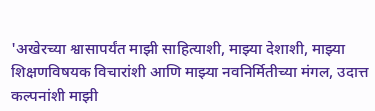'अखेरच्या श्वासापर्यंत माझी साहित्याशी, माझ्या देशाशी, माझ्या शिक्षणविषयक विचारांशी आणि माझ्या नवनिर्मितीच्या मंगल, उदात्त कल्पनांशी माझी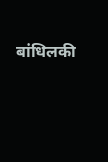बांधिलकी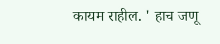कायम राहील. ' हाच जणू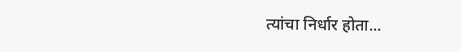त्यांचा निर्धार होता...